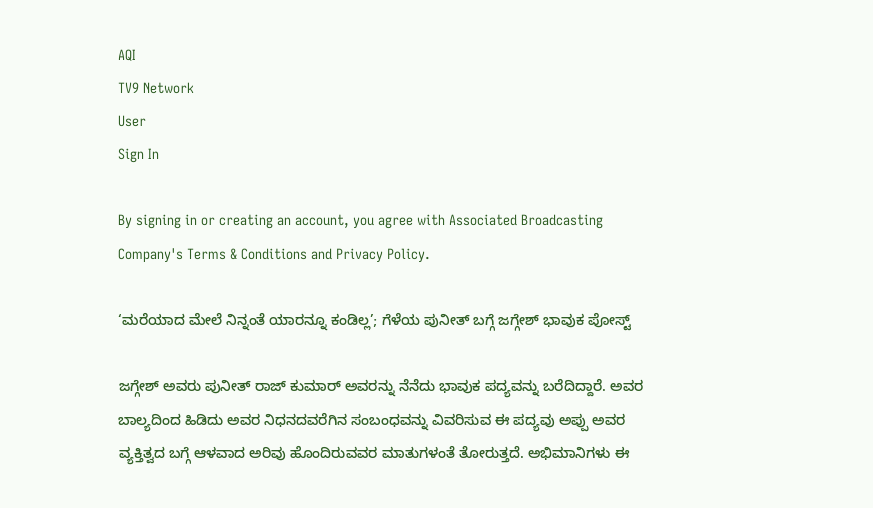AQI
TV9 Network
User
Sign In

By signing in or creating an account, you agree with Associated Broadcasting Company's Terms & Conditions and Privacy Policy.

‘ಮರೆಯಾದ ಮೇಲೆ ನಿನ್ನಂತೆ ಯಾರನ್ನೂ ಕಂಡಿಲ್ಲ’; ಗೆಳೆಯ ಪುನೀತ್ ಬಗ್ಗೆ ಜಗ್ಗೇಶ್ ಭಾವುಕ ಪೋಸ್ಟ್

ಜಗ್ಗೇಶ್ ಅವರು ಪುನೀತ್ ರಾಜ್ ಕುಮಾರ್ ಅವರನ್ನು ನೆನೆದು ಭಾವುಕ ಪದ್ಯವನ್ನು ಬರೆದಿದ್ದಾರೆ. ಅವರ ಬಾಲ್ಯದಿಂದ ಹಿಡಿದು ಅವರ ನಿಧನದವರೆಗಿನ ಸಂಬಂಧವನ್ನು ವಿವರಿಸುವ ಈ ಪದ್ಯವು ಅಪ್ಪು ಅವರ ವ್ಯಕ್ತಿತ್ವದ ಬಗ್ಗೆ ಆಳವಾದ ಅರಿವು ಹೊಂದಿರುವವರ ಮಾತುಗಳಂತೆ ತೋರುತ್ತದೆ. ಅಭಿಮಾನಿಗಳು ಈ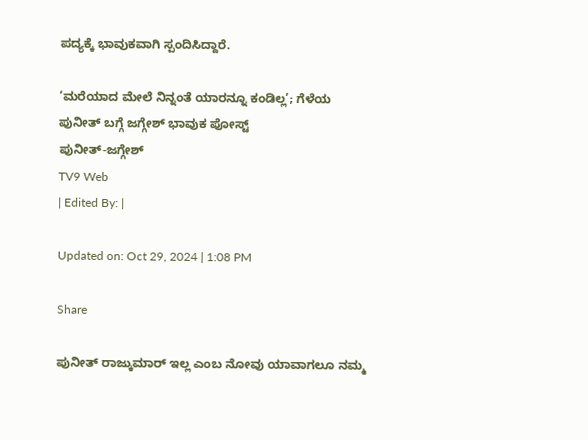ಪದ್ಯಕ್ಕೆ ಭಾವುಕವಾಗಿ ಸ್ಪಂದಿಸಿದ್ದಾರೆ.

‘ಮರೆಯಾದ ಮೇಲೆ ನಿನ್ನಂತೆ ಯಾರನ್ನೂ ಕಂಡಿಲ್ಲ’; ಗೆಳೆಯ ಪುನೀತ್ ಬಗ್ಗೆ ಜಗ್ಗೇಶ್ ಭಾವುಕ ಪೋಸ್ಟ್
ಪುನೀತ್-ಜಗ್ಗೇಶ್
TV9 Web
| Edited By: |

Updated on: Oct 29, 2024 | 1:08 PM

Share

ಪುನೀತ್ ರಾಜ್ಕುಮಾರ್ ಇಲ್ಲ ಎಂಬ ನೋವು ಯಾವಾಗಲೂ ನಮ್ಮ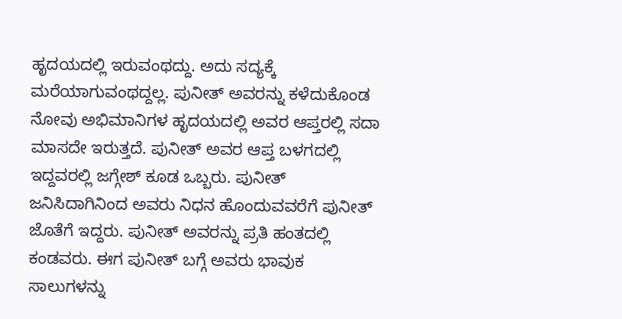ಹೃದಯದಲ್ಲಿ ಇರುವಂಥದ್ದು. ಅದು ಸದ್ಯಕ್ಕೆ ಮರೆಯಾಗುವಂಥದ್ದಲ್ಲ. ಪುನೀತ್ ಅವರನ್ನು ಕಳೆದುಕೊಂಡ ನೋವು ಅಭಿಮಾನಿಗಳ ಹೃದಯದಲ್ಲಿ ಅವರ ಆಪ್ತರಲ್ಲಿ ಸದಾ ಮಾಸದೇ ಇರುತ್ತದೆ. ಪುನೀತ್ ಅವರ ಆಪ್ತ ಬಳಗದಲ್ಲಿ ಇದ್ದವರಲ್ಲಿ ಜಗ್ಗೇಶ್ ಕೂಡ ಒಬ್ಬರು. ಪುನೀತ್ ಜನಿಸಿದಾಗಿನಿಂದ ಅವರು ನಿಧನ ಹೊಂದುವವರೆಗೆ ಪುನೀತ್ ಜೊತೆಗೆ ಇದ್ದರು. ಪುನೀತ್ ಅವರನ್ನು ಪ್ರತಿ ಹಂತದಲ್ಲಿ ಕಂಡವರು. ಈಗ ಪುನೀತ್ ಬಗ್ಗೆ ಅವರು ಭಾವುಕ ಸಾಲುಗಳನ್ನು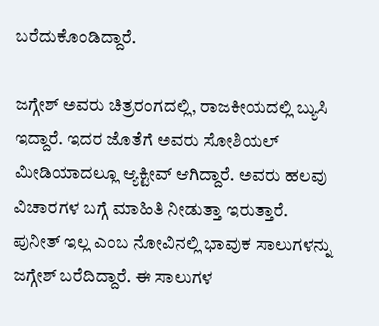ಬರೆದುಕೊಂಡಿದ್ದಾರೆ.

ಜಗ್ಗೇಶ್ ಅವರು ಚಿತ್ರರಂಗದಲ್ಲಿ, ರಾಜಕೀಯದಲ್ಲಿ ಬ್ಯುಸಿ ಇದ್ದಾರೆ. ಇದರ ಜೊತೆಗೆ ಅವರು ಸೋಶಿಯಲ್ ಮೀಡಿಯಾದಲ್ಲೂ ಆ್ಯಕ್ಟೀವ್ ಆಗಿದ್ದಾರೆ. ಅವರು ಹಲವು ವಿಚಾರಗಳ ಬಗ್ಗೆ ಮಾಹಿತಿ ನೀಡುತ್ತಾ ಇರುತ್ತಾರೆ. ಪುನೀತ್ ಇಲ್ಲ ಎಂಬ ನೋವಿನಲ್ಲಿ ಭಾವುಕ ಸಾಲುಗಳನ್ನು ಜಗ್ಗೇಶ್ ಬರೆದಿದ್ದಾರೆ. ಈ ಸಾಲುಗಳ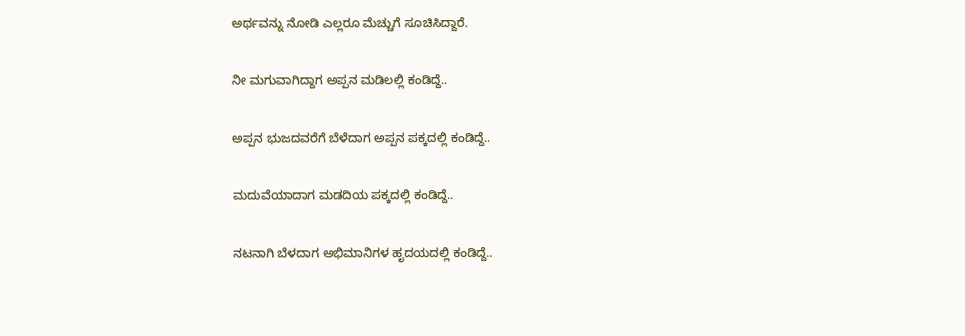ಅರ್ಥವನ್ನು ನೋಡಿ ಎಲ್ಲರೂ ಮೆಚ್ಚುಗೆ ಸೂಚಿಸಿದ್ದಾರೆ.

ನೀ ಮಗುವಾಗಿದ್ದಾಗ ಅಪ್ಪನ ಮಡಿಲಲ್ಲಿ ಕಂಡಿದ್ದೆ..

ಅಪ್ಪನ ಭುಜದವರೆಗೆ ಬೆಳೆದಾಗ ಅಪ್ಪನ ಪಕ್ಕದಲ್ಲಿ ಕಂಡಿದ್ದೆ..

ಮದುವೆಯಾದಾಗ ಮಡದಿಯ ಪಕ್ಕದಲ್ಲಿ ಕಂಡಿದ್ದೆ..

ನಟನಾಗಿ ಬೆಳದಾಗ ಅಭಿಮಾನಿಗಳ ಹೃದಯದಲ್ಲಿ ಕಂಡಿದ್ದೆ..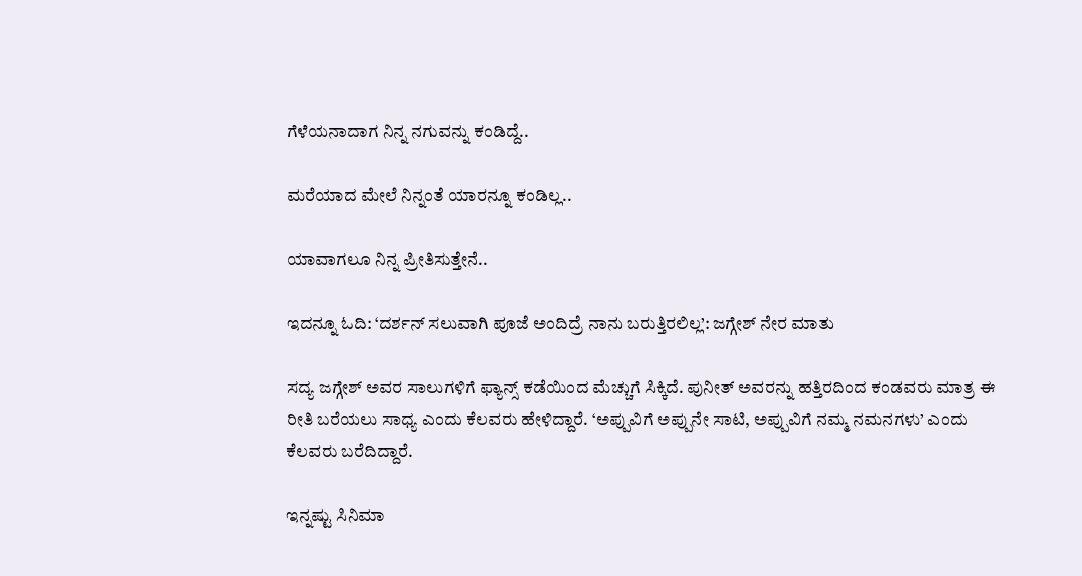ಗೆಳೆಯನಾದಾಗ ನಿನ್ನ ನಗುವನ್ನು ಕಂಡಿದ್ದೆ..

ಮರೆಯಾದ ಮೇಲೆ ನಿನ್ನಂತೆ ಯಾರನ್ನೂ ಕಂಡಿಲ್ಲ..

ಯಾವಾಗಲೂ ನಿನ್ನ ಪ್ರೀತಿಸುತ್ತೇನೆ..

ಇದನ್ನೂ ಓದಿ: ‘ದರ್ಶನ್ ಸಲುವಾಗಿ ಪೂಜೆ ಅಂದಿದ್ರೆ ನಾನು ಬರುತ್ತಿರಲಿಲ್ಲ’: ಜಗ್ಗೇಶ್ ನೇರ ಮಾತು

ಸದ್ಯ ಜಗ್ಗೇಶ್ ಅವರ ಸಾಲುಗಳಿಗೆ ಫ್ಯಾನ್ಸ್ ಕಡೆಯಿಂದ ಮೆಚ್ಚುಗೆ ಸಿಕ್ಕಿದೆ. ಪುನೀತ್ ಅವರನ್ನು ಹತ್ತಿರದಿಂದ ಕಂಡವರು ಮಾತ್ರ ಈ ರೀತಿ ಬರೆಯಲು ಸಾಧ್ಯ ಎಂದು ಕೆಲವರು ಹೇಳಿದ್ದಾರೆ. ‘ಅಪ್ಪುವಿಗೆ ಅಪ್ಪುನೇ ಸಾಟಿ, ಅಪ್ಪುವಿಗೆ ನಮ್ಮ ನಮನಗಳು’ ಎಂದು ಕೆಲವರು ಬರೆದಿದ್ದಾರೆ.

ಇನ್ನಷ್ಟು ಸಿನಿಮಾ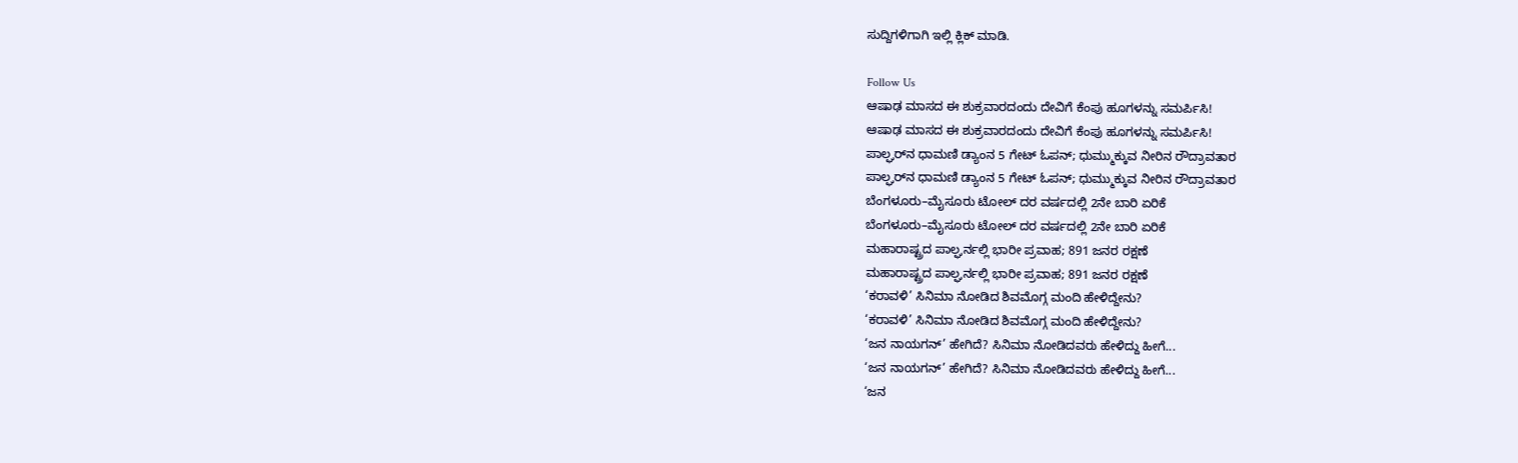ಸುದ್ದಿಗಳಿಗಾಗಿ ಇಲ್ಲಿ ಕ್ಲಿಕ್ ಮಾಡಿ.

Follow Us
ಆಷಾಢ ಮಾಸದ ಈ ಶುಕ್ರವಾರದಂದು ದೇವಿಗೆ ಕೆಂಪು ಹೂಗಳನ್ನು ಸಮರ್ಪಿಸಿ!
ಆಷಾಢ ಮಾಸದ ಈ ಶುಕ್ರವಾರದಂದು ದೇವಿಗೆ ಕೆಂಪು ಹೂಗಳನ್ನು ಸಮರ್ಪಿಸಿ!
ಪಾಲ್ಘರ್‌ನ ಧಾಮಣಿ ಡ್ಯಾಂನ 5 ಗೇಟ್ ಓಪನ್; ಧುಮ್ಮುಕ್ಕುವ ನೀರಿನ ರೌದ್ರಾವತಾರ
ಪಾಲ್ಘರ್‌ನ ಧಾಮಣಿ ಡ್ಯಾಂನ 5 ಗೇಟ್ ಓಪನ್; ಧುಮ್ಮುಕ್ಕುವ ನೀರಿನ ರೌದ್ರಾವತಾರ
ಬೆಂಗಳೂರು–ಮೈಸೂರು ಟೋಲ್ ದರ ವರ್ಷದಲ್ಲಿ 2ನೇ ಬಾರಿ ಏರಿಕೆ
ಬೆಂಗಳೂರು–ಮೈಸೂರು ಟೋಲ್ ದರ ವರ್ಷದಲ್ಲಿ 2ನೇ ಬಾರಿ ಏರಿಕೆ
ಮಹಾರಾಷ್ಟ್ರದ ಪಾಲ್ಘರ್ನಲ್ಲಿ ಭಾರೀ ಪ್ರವಾಹ; 891 ಜನರ ರಕ್ಷಣೆ
ಮಹಾರಾಷ್ಟ್ರದ ಪಾಲ್ಘರ್ನಲ್ಲಿ ಭಾರೀ ಪ್ರವಾಹ; 891 ಜನರ ರಕ್ಷಣೆ
‘ಕರಾವಳಿ’ ಸಿನಿಮಾ ನೋಡಿದ ಶಿವಮೊಗ್ಗ ಮಂದಿ ಹೇಳಿದ್ದೇನು?
‘ಕರಾವಳಿ’ ಸಿನಿಮಾ ನೋಡಿದ ಶಿವಮೊಗ್ಗ ಮಂದಿ ಹೇಳಿದ್ದೇನು?
‘ಜನ ನಾಯಗನ್’ ಹೇಗಿದೆ? ಸಿನಿಮಾ ನೋಡಿದವರು ಹೇಳಿದ್ದು ಹೀಗೆ...
‘ಜನ ನಾಯಗನ್’ ಹೇಗಿದೆ? ಸಿನಿಮಾ ನೋಡಿದವರು ಹೇಳಿದ್ದು ಹೀಗೆ...
‘ಜನ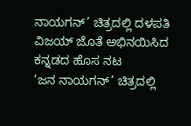ನಾಯಗನ್’ ಚಿತ್ರದಲ್ಲಿ ದಳಪತಿ ವಿಜಯ್ ಜೊತೆ ಅಭಿನಯಿಸಿದ ಕನ್ನಡದ ಹೊಸ ನಟ
‘ಜನ ನಾಯಗನ್’ ಚಿತ್ರದಲ್ಲಿ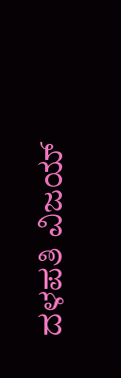ದಳಪತಿ ವಿಜಯ್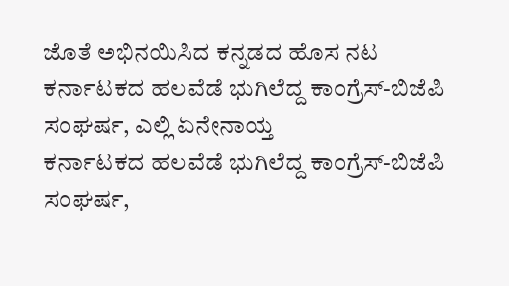ಜೊತೆ ಅಭಿನಯಿಸಿದ ಕನ್ನಡದ ಹೊಸ ನಟ
ಕರ್ನಾಟಕದ ಹಲವೆಡೆ ಭುಗಿಲೆದ್ದ ಕಾಂಗ್ರೆಸ್-ಬಿಜೆಪಿ ಸಂಘರ್ಷ, ಎಲ್ಲಿ ಏನೇನಾಯ್ತ
ಕರ್ನಾಟಕದ ಹಲವೆಡೆ ಭುಗಿಲೆದ್ದ ಕಾಂಗ್ರೆಸ್-ಬಿಜೆಪಿ ಸಂಘರ್ಷ,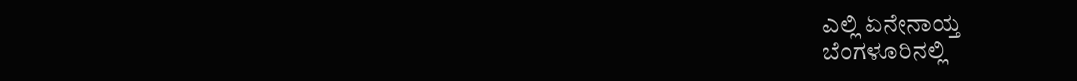ಎಲ್ಲಿ ಏನೇನಾಯ್ತ
ಬೆಂಗಳೂರಿನಲ್ಲಿ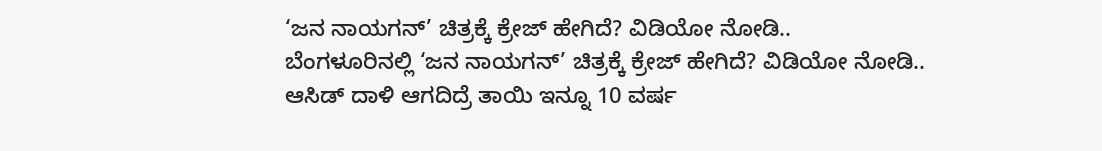‘ಜನ ನಾಯಗನ್’ ಚಿತ್ರಕ್ಕೆ ಕ್ರೇಜ್ ಹೇಗಿದೆ? ವಿಡಿಯೋ ನೋಡಿ..
ಬೆಂಗಳೂರಿನಲ್ಲಿ ‘ಜನ ನಾಯಗನ್’ ಚಿತ್ರಕ್ಕೆ ಕ್ರೇಜ್ ಹೇಗಿದೆ? ವಿಡಿಯೋ ನೋಡಿ..
ಆಸಿಡ್ ದಾಳಿ ಆಗದಿದ್ರೆ ತಾಯಿ ಇನ್ನೂ 10 ವರ್ಷ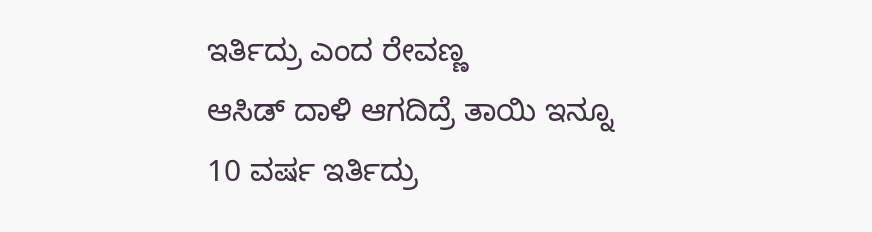ಇರ್ತಿದ್ರು ಎಂದ ರೇವಣ್ಣ
ಆಸಿಡ್ ದಾಳಿ ಆಗದಿದ್ರೆ ತಾಯಿ ಇನ್ನೂ 10 ವರ್ಷ ಇರ್ತಿದ್ರು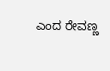ಎಂದ ರೇವಣ್ಣ